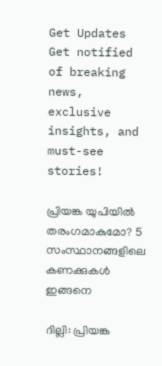Get Updates
Get notified of breaking news, exclusive insights, and must-see stories!

പ്രിയങ്ക യുപിയില്‍ തരംഗമാകുമോ? 5 സംസ്ഥാനങ്ങളിലെ കണക്കുകള്‍ ഇങ്ങനെ

ദില്ലി: പ്രിയങ്ക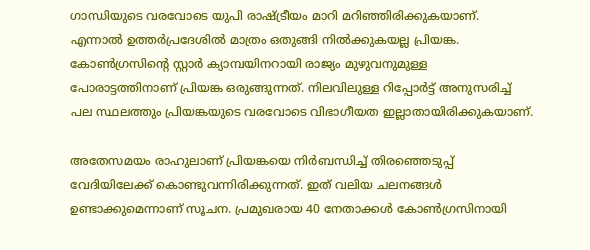ഗാന്ധിയുടെ വരവോടെ യുപി രാഷ്ട്രീയം മാറി മറിഞ്ഞിരിക്കുകയാണ്. എന്നാല്‍ ഉത്തര്‍പ്രദേശില്‍ മാത്രം ഒതുങ്ങി നില്‍ക്കുകയല്ല പ്രിയങ്ക. കോണ്‍ഗ്രസിന്റെ സ്റ്റാര്‍ ക്യാമ്പയിനറായി രാജ്യം മുഴുവനുമുള്ള പോരാട്ടത്തിനാണ് പ്രിയങ്ക ഒരുങ്ങുന്നത്. നിലവിലുള്ള റിപ്പോര്‍ട്ട് അനുസരിച്ച് പല സ്ഥലത്തും പ്രിയങ്കയുടെ വരവോടെ വിഭാഗീയത ഇല്ലാതായിരിക്കുകയാണ്.

അതേസമയം രാഹുലാണ് പ്രിയങ്കയെ നിര്‍ബന്ധിച്ച് തിരഞ്ഞെടുപ്പ് വേദിയിലേക്ക് കൊണ്ടുവന്നിരിക്കുന്നത്. ഇത് വലിയ ചലനങ്ങള്‍ ഉണ്ടാക്കുമെന്നാണ് സൂചന. പ്രമുഖരായ 40 നേതാക്കള്‍ കോണ്‍ഗ്രസിനായി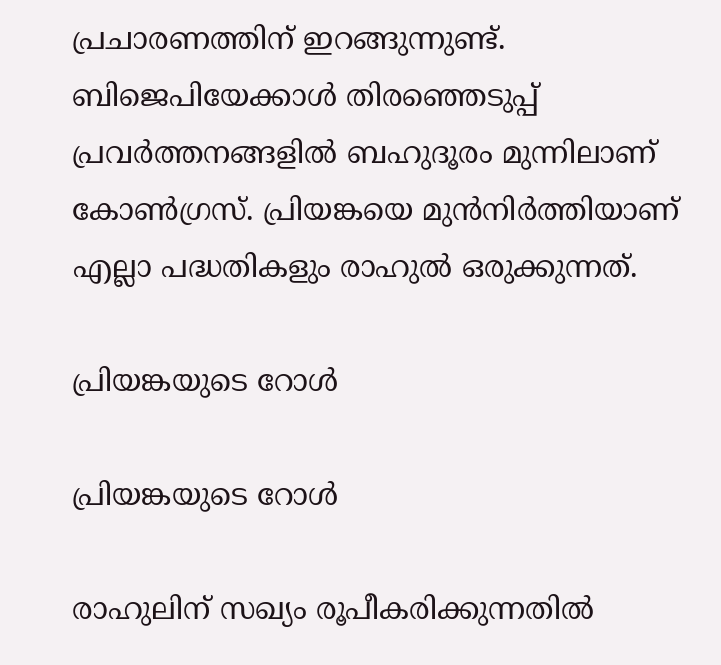പ്രചാരണത്തിന് ഇറങ്ങുന്നുണ്ട്. ബിജെപിയേക്കാള്‍ തിരഞ്ഞെടുപ്പ് പ്രവര്‍ത്തനങ്ങളില്‍ ബഹുദൂരം മുന്നിലാണ് കോണ്‍ഗ്രസ്. പ്രിയങ്കയെ മുന്‍നിര്‍ത്തിയാണ് എല്ലാ പദ്ധതികളും രാഹുല്‍ ഒരുക്കുന്നത്.

പ്രിയങ്കയുടെ റോള്‍

പ്രിയങ്കയുടെ റോള്‍

രാഹുലിന് സഖ്യം രൂപീകരിക്കുന്നതില്‍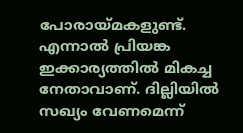പോരായ്മകളുണ്ട്. എന്നാല്‍ പ്രിയങ്ക ഇക്കാര്യത്തില്‍ മികച്ച നേതാവാണ്. ദില്ലിയില്‍ സഖ്യം വേണമെന്ന്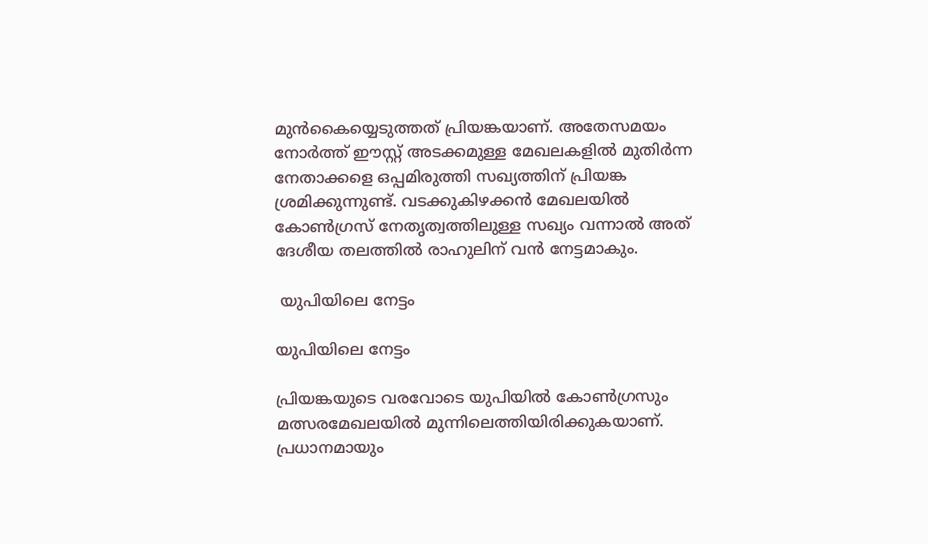മുന്‍കൈയ്യെടുത്തത് പ്രിയങ്കയാണ്. അതേസമയം നോര്‍ത്ത് ഈസ്റ്റ് അടക്കമുള്ള മേഖലകളില്‍ മുതിര്‍ന്ന നേതാക്കളെ ഒപ്പമിരുത്തി സഖ്യത്തിന് പ്രിയങ്ക ശ്രമിക്കുന്നുണ്ട്. വടക്കുകിഴക്കന്‍ മേഖലയില്‍ കോണ്‍ഗ്രസ് നേതൃത്വത്തിലുള്ള സഖ്യം വന്നാല്‍ അത് ദേശീയ തലത്തില്‍ രാഹുലിന് വന്‍ നേട്ടമാകും.

 യുപിയിലെ നേട്ടം

യുപിയിലെ നേട്ടം

പ്രിയങ്കയുടെ വരവോടെ യുപിയില്‍ കോണ്‍ഗ്രസും മത്സരമേഖലയില്‍ മുന്നിലെത്തിയിരിക്കുകയാണ്. പ്രധാനമായും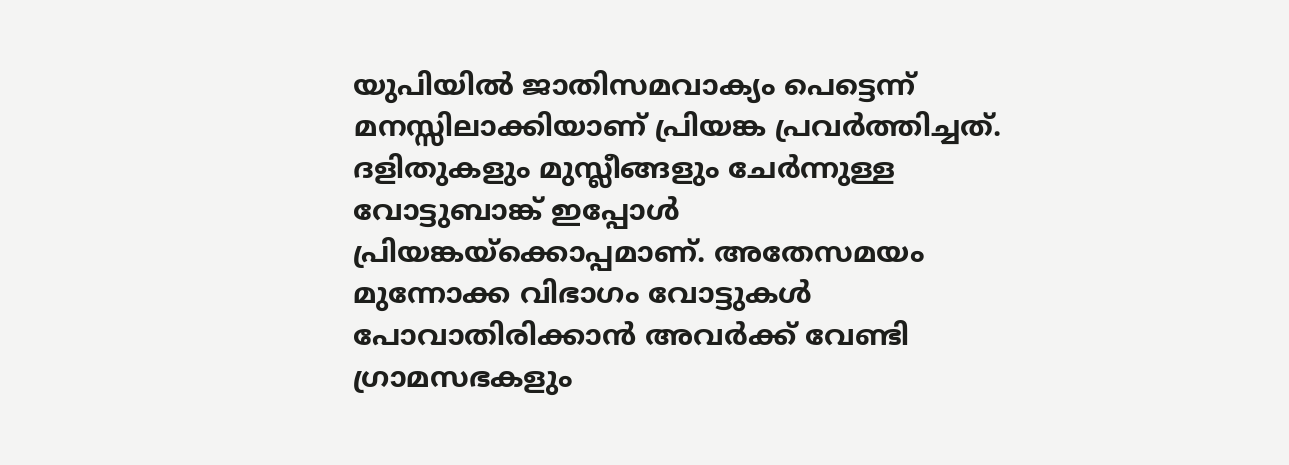യുപിയില്‍ ജാതിസമവാക്യം പെട്ടെന്ന് മനസ്സിലാക്കിയാണ് പ്രിയങ്ക പ്രവര്‍ത്തിച്ചത്. ദളിതുകളും മുസ്ലീങ്ങളും ചേര്‍ന്നുള്ള വോട്ടുബാങ്ക് ഇപ്പോള്‍ പ്രിയങ്കയ്‌ക്കൊപ്പമാണ്. അതേസമയം മുന്നോക്ക വിഭാഗം വോട്ടുകള്‍ പോവാതിരിക്കാന്‍ അവര്‍ക്ക് വേണ്ടി ഗ്രാമസഭകളും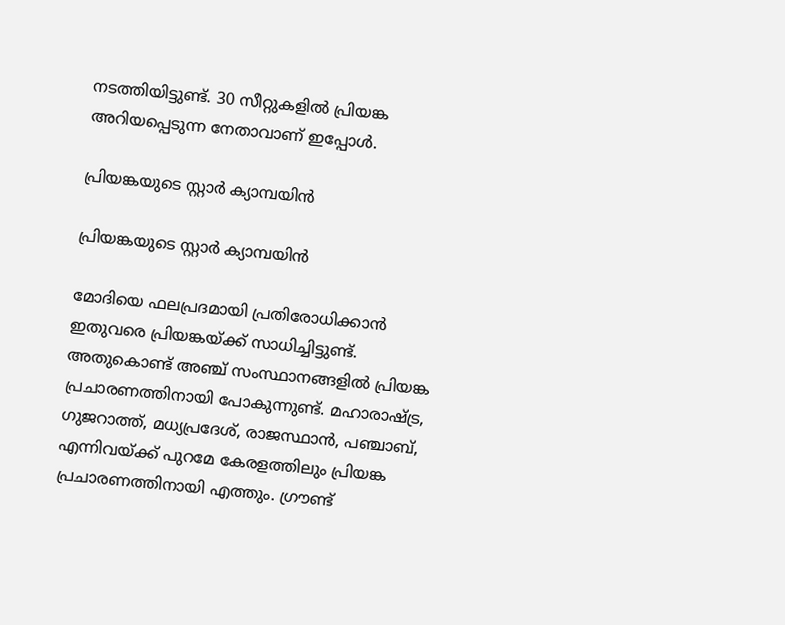നടത്തിയിട്ടുണ്ട്. 30 സീറ്റുകളില്‍ പ്രിയങ്ക അറിയപ്പെടുന്ന നേതാവാണ് ഇപ്പോള്‍.

പ്രിയങ്കയുടെ സ്റ്റാര്‍ ക്യാമ്പയിന്‍

പ്രിയങ്കയുടെ സ്റ്റാര്‍ ക്യാമ്പയിന്‍

മോദിയെ ഫലപ്രദമായി പ്രതിരോധിക്കാന്‍ ഇതുവരെ പ്രിയങ്കയ്ക്ക് സാധിച്ചിട്ടുണ്ട്. അതുകൊണ്ട് അഞ്ച് സംസ്ഥാനങ്ങളില്‍ പ്രിയങ്ക പ്രചാരണത്തിനായി പോകുന്നുണ്ട്. മഹാരാഷ്ട്ര, ഗുജറാത്ത്, മധ്യപ്രദേശ്, രാജസ്ഥാന്‍, പഞ്ചാബ്, എന്നിവയ്ക്ക് പുറമേ കേരളത്തിലും പ്രിയങ്ക പ്രചാരണത്തിനായി എത്തും. ഗ്രൗണ്ട്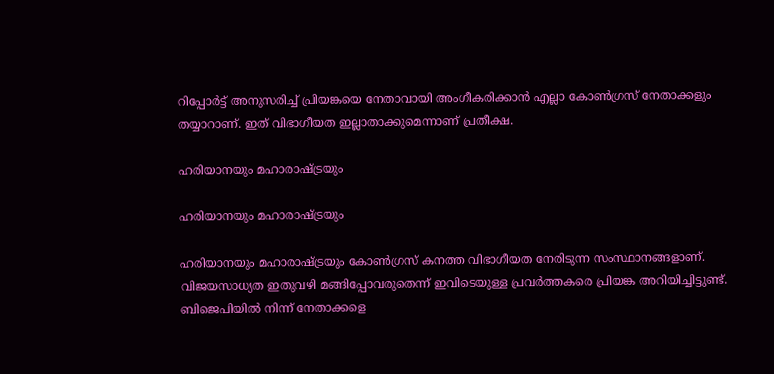റിപ്പോര്‍ട്ട് അനുസരിച്ച് പ്രിയങ്കയെ നേതാവായി അംഗീകരിക്കാന്‍ എല്ലാ കോണ്‍ഗ്രസ് നേതാക്കളും തയ്യാറാണ്. ഇത് വിഭാഗീയത ഇല്ലാതാക്കുമെന്നാണ് പ്രതീക്ഷ.

ഹരിയാനയും മഹാരാഷ്ട്രയും

ഹരിയാനയും മഹാരാഷ്ട്രയും

ഹരിയാനയും മഹാരാഷ്ട്രയും കോണ്‍ഗ്രസ് കനത്ത വിഭാഗീയത നേരിടുന്ന സംസ്ഥാനങ്ങളാണ്. വിജയസാധ്യത ഇതുവഴി മങ്ങിപ്പോവരുതെന്ന് ഇവിടെയുള്ള പ്രവര്‍ത്തകരെ പ്രിയങ്ക അറിയിച്ചിട്ടുണ്ട്. ബിജെപിയില്‍ നിന്ന് നേതാക്കളെ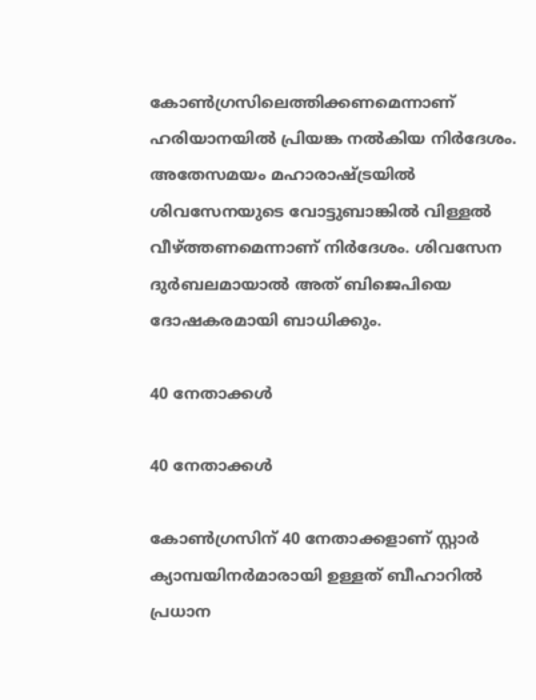കോണ്‍ഗ്രസിലെത്തിക്കണമെന്നാണ് ഹരിയാനയില്‍ പ്രിയങ്ക നല്‍കിയ നിര്‍ദേശം. അതേസമയം മഹാരാഷ്ട്രയില്‍ ശിവസേനയുടെ വോട്ടുബാങ്കില്‍ വിള്ളല്‍ വീഴ്ത്തണമെന്നാണ് നിര്‍ദേശം. ശിവസേന ദുര്‍ബലമായാല്‍ അത് ബിജെപിയെ ദോഷകരമായി ബാധിക്കും.

40 നേതാക്കള്‍

40 നേതാക്കള്‍

കോണ്‍ഗ്രസിന് 40 നേതാക്കളാണ് സ്റ്റാര്‍ ക്യാമ്പയിനര്‍മാരായി ഉള്ളത് ബീഹാറില്‍ പ്രധാന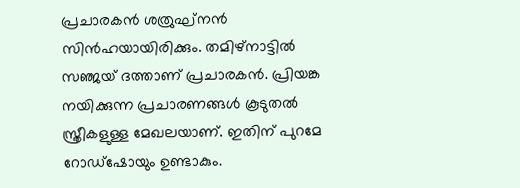പ്രചാരകന്‍ ശത്രുഘ്‌നന്‍ സിന്‍ഹയായിരിക്കും. തമിഴ്‌നാട്ടില്‍ സഞ്ജയ് ദത്താണ് പ്രചാരകന്‍. പ്രിയങ്ക നയിക്കുന്ന പ്രചാരണങ്ങള്‍ കൂടുതല്‍ സ്ത്രീകളുള്ള മേഖലയാണ്. ഇതിന് പുറമേ റോഡ്‌ഷോയും ഉണ്ടാകും.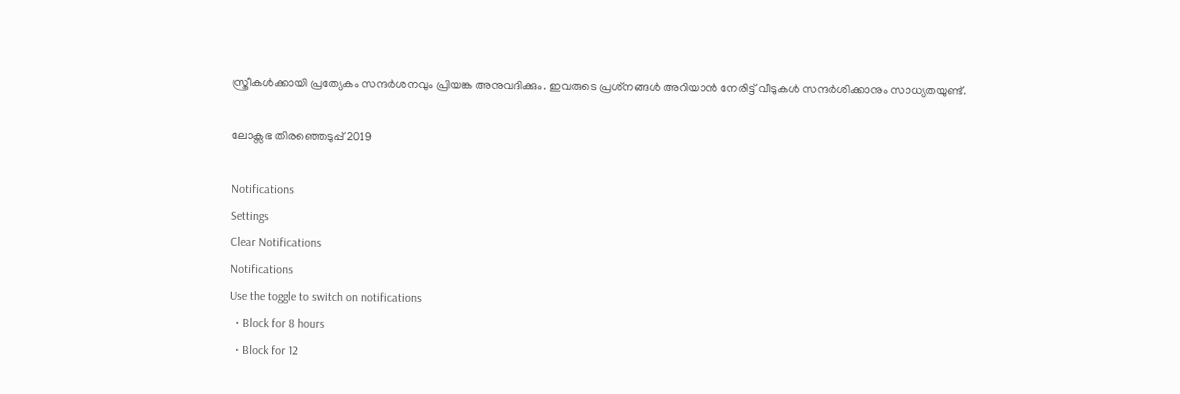സ്ത്രീകള്‍ക്കായി പ്രത്യേകം സന്ദര്‍ശനവും പ്രിയങ്ക അനുവദിക്കും. ഇവരുടെ പ്രശ്‌നങ്ങള്‍ അറിയാന്‍ നേരിട്ട് വീടുകള്‍ സന്ദര്‍ശിക്കാനും സാധ്യതയുണ്ട്.

ലോക്സഭ തിരഞ്ഞെടുപ്പ് 2019

Notifications
Settings
Clear Notifications
Notifications
Use the toggle to switch on notifications
  • Block for 8 hours
  • Block for 12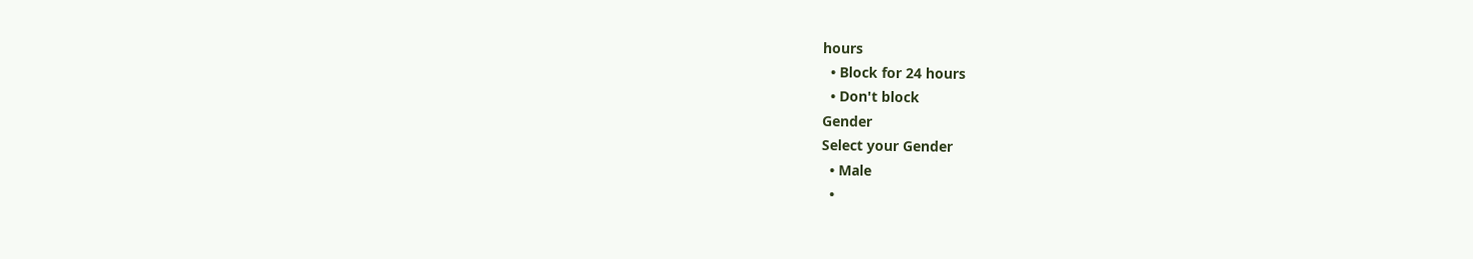hours
  • Block for 24 hours
  • Don't block
Gender
Select your Gender
  • Male
  •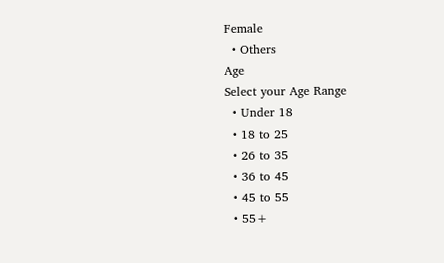Female
  • Others
Age
Select your Age Range
  • Under 18
  • 18 to 25
  • 26 to 35
  • 36 to 45
  • 45 to 55
  • 55+